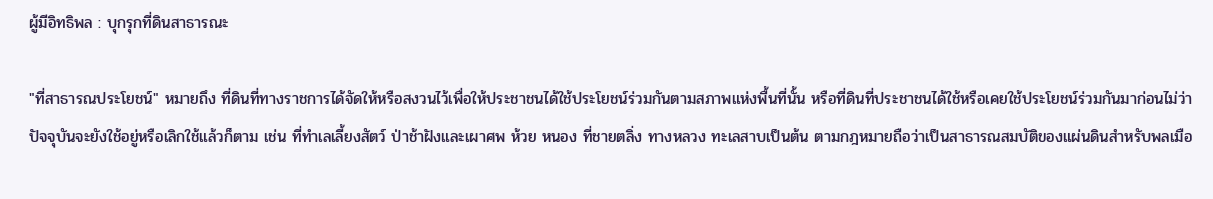ผู้มีอิทธิพล : บุกรุกที่ดินสาธารณะ

"ที่สาธารณประโยชน์" หมายถึง ที่ดินที่ทางราชการได้จัดให้หรือสงวนไว้เพื่อให้ประชาชนได้ใช้ประโยชน์ร่วมกันตามสภาพแห่งพื้นที่นั้น หรือที่ดินที่ประชาชนได้ใช้หรือเคยใช้ประโยชน์ร่วมกันมาก่อนไม่ว่าปัจจุบันจะยังใช้อยู่หรือเลิกใช้แล้วก็ตาม เช่น ที่ทำเลเลี้ยงสัตว์ ป่าช้าฝังและเผาศพ ห้วย หนอง ที่ชายตลิ่ง ทางหลวง ทะเลสาบเป็นต้น ตามกฎหมายถือว่าเป็นสาธารณสมบัติของแผ่นดินสำหรับพลเมือ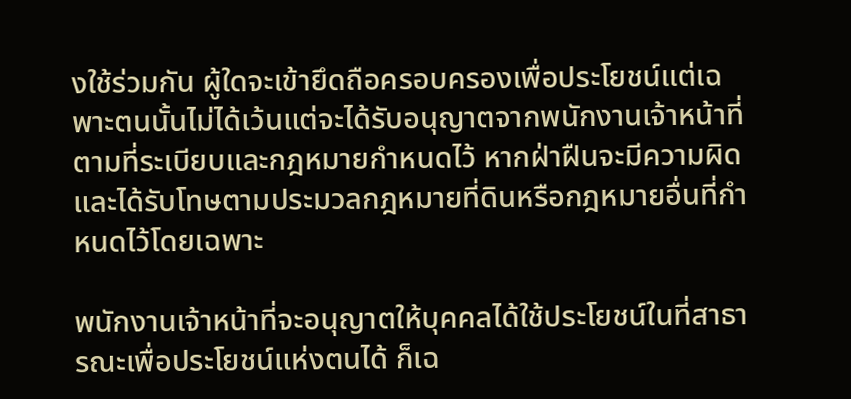งใช้ร่วมกัน ผู้ใดจะเข้ายึดถือครอบครองเพื่อประโยชน์แต่เฉพาะตนนั้นไม่ได้เว้นแต่จะได้รับอนุญาตจากพนักงานเจ้าหน้าที่ ตามที่ระเบียบและกฎหมายกำหนดไว้ หากฝ่าฝืนจะมีความผิดและได้รับโทษตามประมวลกฎหมายที่ดินหรือกฎหมายอื่นที่กำหนดไว้โดยเฉพาะ

พนักงานเจ้าหน้าที่จะอนุญาตให้บุคคลได้ใช้ประโยชน์ในที่สาธารณะเพื่อประโยชน์แห่งตนได้ ก็เฉ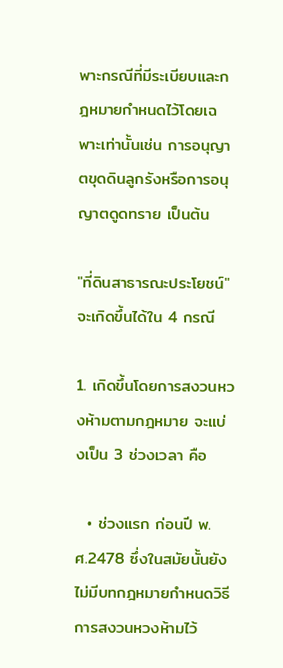พาะกรณีที่มีระเบียบและกฎหมายกำหนดไว้โดยเฉพาะเท่านั้นเช่น การอนุญาตขุดดินลูกรังหรือการอนุญาตดูดทราย เป็นต้น

"ที่ดินสาธารณะประโยชน์" จะเกิดขึ้นได้ใน 4 กรณี

1. เกิดขึ้นโดยการสงวนหวงห้ามตามกฎหมาย จะแบ่งเป็น 3 ช่วงเวลา คือ

  • ช่วงแรก ก่อนปี พ.ศ.2478 ซึ่งในสมัยนั้นยังไม่มีบทกฎหมายกำหนดวิธีการสงวนหวงห้ามไว้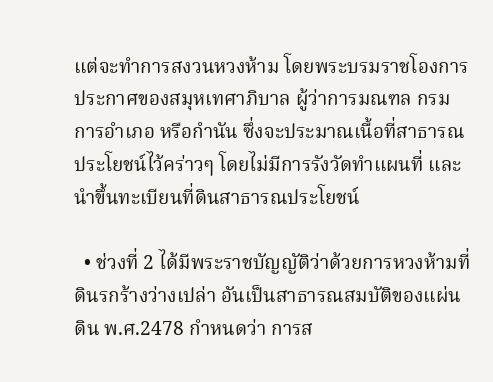แต่จะทำการสงวนหวงห้าม โดยพระบรมราชโองการ ประกาศของสมุหเทศาภิบาล ผู้ว่าการมณฑล กรมการอำเภอ หรือกำนัน ซึ่งจะประมาณเนื้อที่สาธารณประโยชน์ไว้คร่าวๆ โดยไม่มีการรังวัดทำแผนที่ และนำขึ้นทะเบียนที่ดินสาธารณประโยชน์

  • ช่วงที่ 2 ได้มีพระราชบัญญัติว่าด้วยการหวงห้ามที่ดินรกร้างว่างเปล่า อันเป็นสาธารณสมบัติของแผ่นดิน พ.ศ.2478 กำหนดว่า การส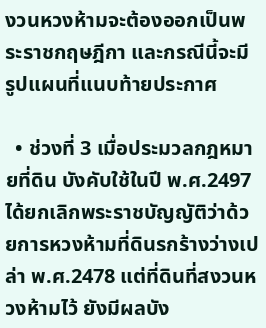งวนหวงห้ามจะต้องออกเป็นพระราชกฤษฎีกา และกรณีนี้จะมีรูปแผนที่แนบท้ายประกาศ

  • ช่วงที่ 3 เมื่อประมวลกฎหมายที่ดิน บังคับใช้ในปี พ.ศ.2497 ได้ยกเลิกพระราชบัญญัติว่าด้วยการหวงห้ามที่ดินรกร้างว่างเปล่า พ.ศ.2478 แต่ที่ดินที่สงวนหวงห้ามไว้ ยังมีผลบัง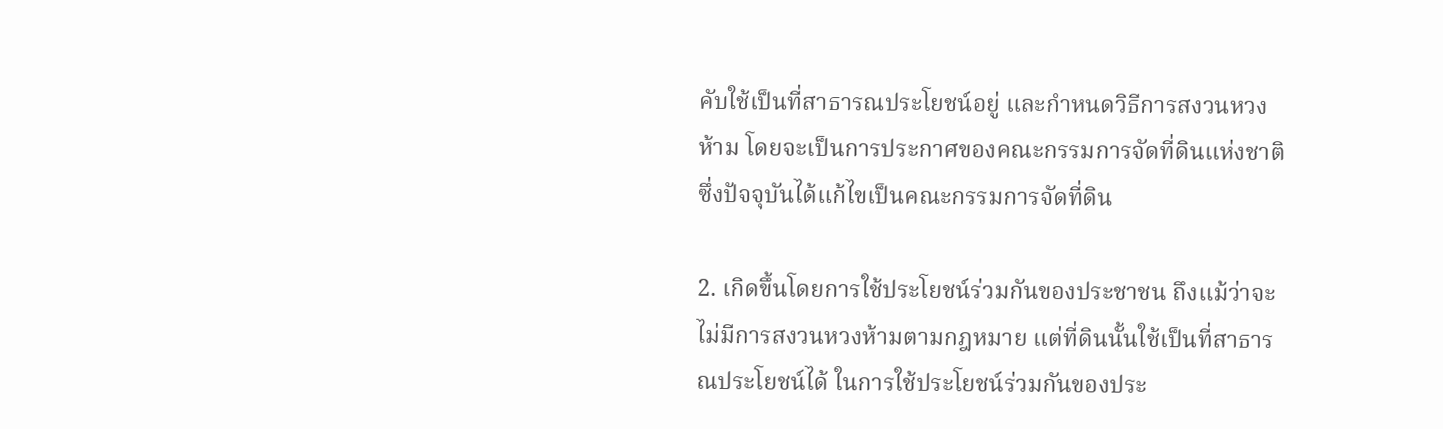คับใช้เป็นที่สาธารณประโยชน์อยู่ และกำหนดวิธีการสงวนหวงห้าม โดยจะเป็นการประกาศของคณะกรรมการจัดที่ดินแห่งชาติ ซึ่งปัจจุบันได้แก้ไขเป็นคณะกรรมการจัดที่ดิน

2. เกิดขึ้นโดยการใช้ประโยชน์ร่วมกันของประชาชน ถึงแม้ว่าจะไม่มีการสงวนหวงห้ามตามกฎหมาย แต่ที่ดินนั้นใช้เป็นที่สาธารณประโยชน์ได้ ในการใช้ประโยชน์ร่วมกันของประ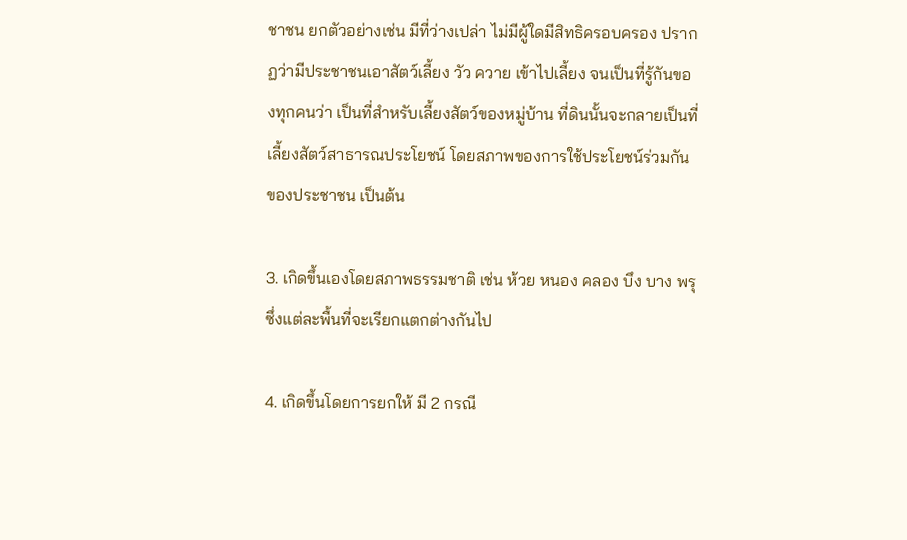ชาชน ยกตัวอย่างเช่น มีที่ว่างเปล่า ไม่มีผู้ใดมีสิทธิครอบครอง ปรากฏว่ามีประชาชนเอาสัตว์เลี้ยง วัว ควาย เข้าไปเลี้ยง จนเป็นที่รู้กันของทุกคนว่า เป็นที่สำหรับเลี้ยงสัตว์ของหมู่บ้าน ที่ดินนั้นจะกลายเป็นที่เลี้ยงสัตว์สาธารณประโยชน์ โดยสภาพของการใช้ประโยชน์ร่วมกันของประชาชน เป็นต้น

3. เกิดขึ้นเองโดยสภาพธรรมชาติ เช่น ห้วย หนอง คลอง บึง บาง พรุ ซึ่งแต่ละพื้นที่จะเรียกแตกต่างกันไป

4. เกิดขึ้นโดยการยกให้ มี 2 กรณี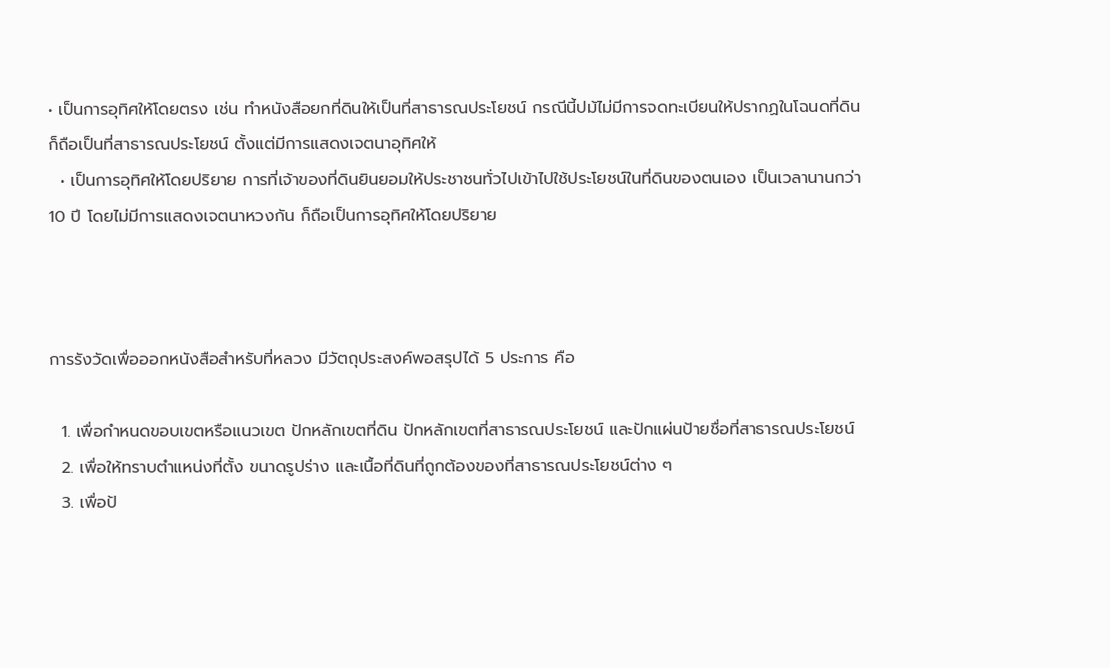• เป็นการอุทิศให้โดยตรง เช่น ทำหนังสือยกที่ดินให้เป็นที่สาธารณประโยชน์ กรณีนี้ปม้ไม่มีการจดทะเบียนให้ปรากฏในโฉนดที่ดิน ก็ถือเป็นที่สาธารณประโยชน์ ตั้งแต่มีการแสดงเจตนาอุทิศให้
  • เป็นการอุทิศให้โดยปริยาย การที่เจ้าของที่ดินยินยอมให้ประชาชนทั่วไปเข้าไปใช้ประโยชน์ในที่ดินของตนเอง เป็นเวลานานกว่า 10 ปี โดยไม่มีการแสดงเจตนาหวงกัน ก็ถือเป็นการอุทิศให้โดยปริยาย



การรังวัดเพื่อออกหนังสือสำหรับที่หลวง มีวัตถุประสงค์พอสรุปได้ 5 ประการ คือ

  1. เพื่อกำหนดขอบเขตหรือแนวเขต ปักหลักเขตที่ดิน ปักหลักเขตที่สาธารณประโยชน์ และปักแผ่นป้ายชื่อที่สาธารณประโยชน์
  2. เพื่อให้ทราบตำแหน่งที่ตั้ง ขนาดรูปร่าง และเนื้อที่ดินที่ถูกต้องของที่สาธารณประโยชน์ต่าง ๆ
  3. เพื่อป้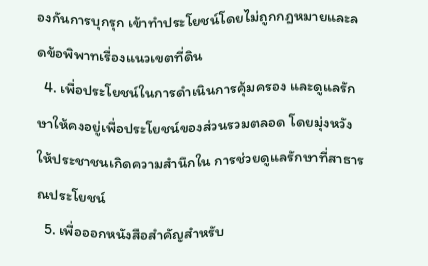องกันการบุกรุก เข้าทำประโยชน์โดยไม่ถูกกฎหมายและลดข้อพิพาทเรื่องแนวเขตที่ดิน
  4. เพื่อประโยชน์ในการดำเนินการคุ้มครอง และดูแลรักษาให้คงอยู่เพื่อประโยชน์ของส่วนรวมตลอด โดยมุ่งหวังให้ประชาชนเกิดความสำนึกใน การช่วยดูแลรักษาที่สาธารณประโยชน์
  5. เพื่อออกหนังสือสำคัญสำหรับ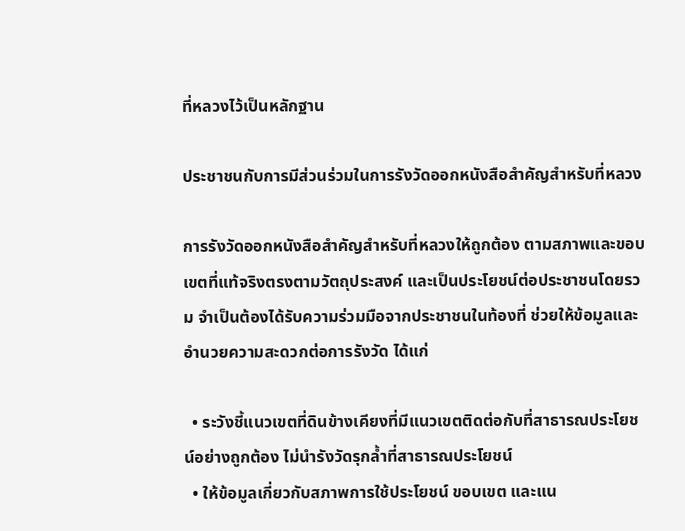ที่หลวงไว้เป็นหลักฐาน

ประชาชนกับการมีส่วนร่วมในการรังวัดออกหนังสือสำคัญสำหรับที่หลวง

การรังวัดออกหนังสือสำคัญสำหรับที่หลวงให้ถูกต้อง ตามสภาพและขอบเขตที่แท้จริงตรงตามวัตถุประสงค์ และเป็นประโยชน์ต่อประชาชนโดยรวม จำเป็นต้องได้รับความร่วมมือจากประชาชนในท้องที่ ช่วยให้ข้อมูลและอำนวยความสะดวกต่อการรังวัด ได้แก่

  • ระวังชี้แนวเขตที่ดินข้างเคียงที่มีแนวเขตติดต่อกับที่สาธารณประโยชน์อย่างถูกต้อง ไม่นำรังวัดรุกล้ำที่สาธารณประโยชน์
  • ให้ข้อมูลเกี่ยวกับสภาพการใช้ประโยชน์ ขอบเขต และแน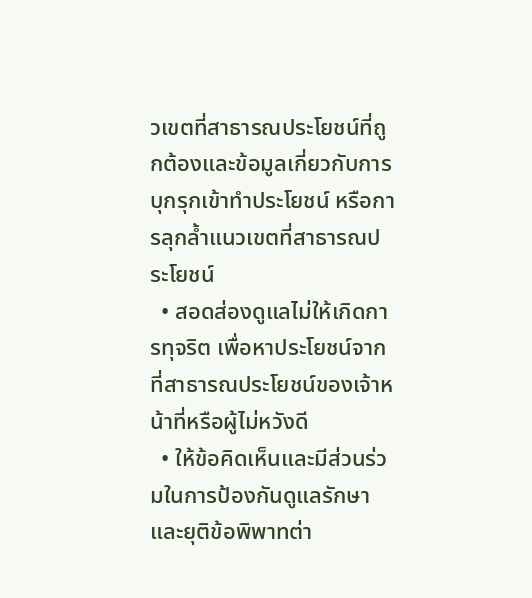วเขตที่สาธารณประโยชน์ที่ถูกต้องและข้อมูลเกี่ยวกับการบุกรุกเข้าทำประโยชน์ หรือการลุกล้ำแนวเขตที่สาธารณประโยชน์
  • สอดส่องดูแลไม่ให้เกิดการทุจริต เพื่อหาประโยชน์จากที่สาธารณประโยชน์ของเจ้าหน้าที่หรือผู้ไม่หวังดี
  • ให้ข้อคิดเห็นและมีส่วนร่วมในการป้องกันดูแลรักษา และยุติข้อพิพาทต่า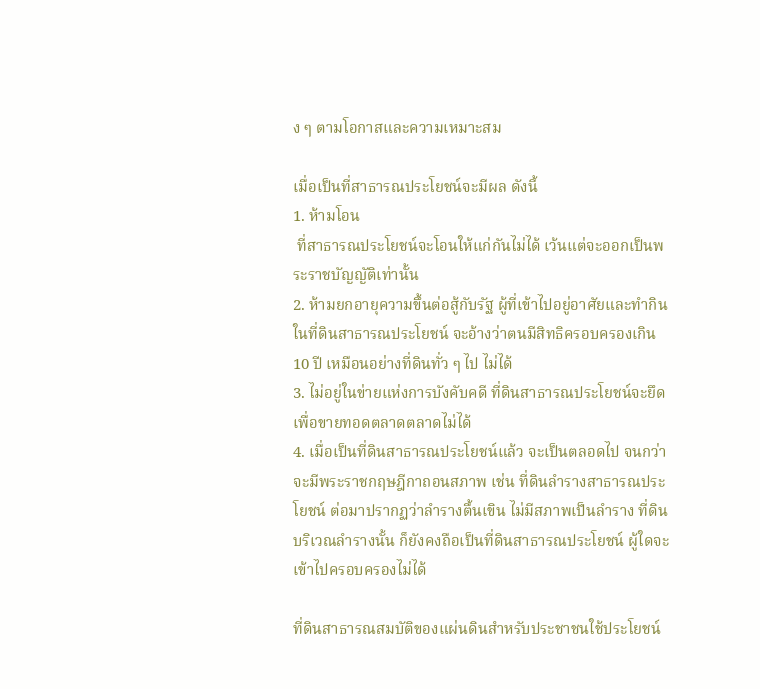ง ๆ ตามโอกาสและความเหมาะสม

เมื่อเป็นที่สาธารณประโยชน์จะมีผล ดังนี้
1. ห้ามโอน
 ที่สาธารณประโยชน์จะโอนให้แก่กันไม่ได้ เว้นแต่จะออกเป็นพระราชบัญญัติเท่านั้น
2. ห้ามยกอายุความขึ้นต่อสู้กับรัฐ ผู้ที่เข้าไปอยู่อาศัยและทำกินในที่ดินสาธารณประโยชน์ จะอ้างว่าตนมีสิทธิครอบครองเกิน 10 ปี เหมือนอย่างที่ดินทั่ว ๆ ไป ไม่ได้
3. ไม่อยู่ในข่ายแห่งการบังคับคดี ที่ดินสาธารณประโยชน์จะยึดเพื่อขายทอดตลาดตลาดไม่ได้
4. เมื่อเป็นที่ดินสาธารณประโยชน์แล้ว จะเป็นตลอดไป จนกว่าจะมีพระราชกฤษฎีกาถอนสภาพ เช่น ที่ดินลำรางสาธารณประโยชน์ ต่อมาปรากฏว่าลำรางตื้นเขิน ไม่มีสภาพเป็นลำราง ที่ดินบริเวณลำรางนั้น ก็ยังคงถือเป็นที่ดินสาธารณประโยชน์ ผู้ใดจะเข้าไปครอบครองไม่ได้

ที่ดินสาธารณสมบัติของแผ่นดินสำหรับประชาชนใช้ประโยชน์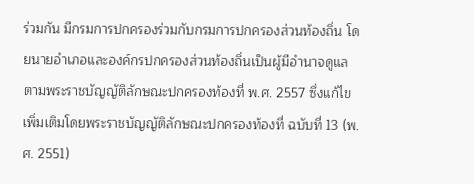ร่วมกัน มีกรมการปกครองร่วมกับกรมการปกครองส่วนท้องถิ่น โดยนายอำเภอและองค์กรปกครองส่วนท้องถิ่นเป็นผู้มีอำนาจดูแลตามพระราชบัญญัติลักษณะปกครองท้องที่ พ.ศ. 2557 ซึ่งแก้ไขเพิ่มเติมโดยพระราชบัญญัติลักษณะปกครองท้องที่ ฉบับที่ 13 (พ.ศ. 2551)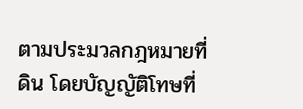ตามประมวลกฎหมายที่ดิน โดยบัญญัติโทษที่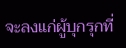จะลงแก่ผู้บุกรุกที่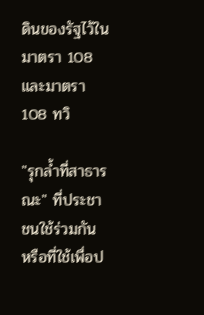ดินของรัฐไว้ในมาตรา 108 และมาตรา 108 ทวิ

"รุกล้ำที่สาธารณะ" ที่ประชาชนใช้ร่วมกัน หรือที่ใช้เพื่อป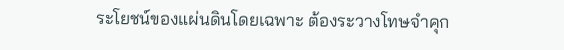ระโยชน์ของแผ่นดินโดยเฉพาะ ต้องระวางโทษจำคุก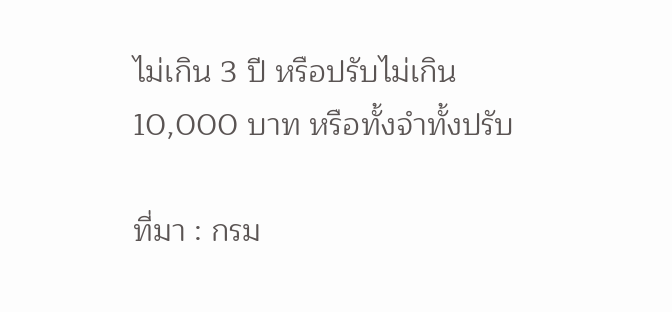ไม่เกิน 3 ปี หรือปรับไม่เกิน 10,000 บาท หรือทั้งจำทั้งปรับ

ที่มา : กรม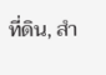ที่ดิน, สํา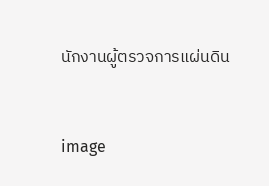นักงานผู้ตรวจการแผ่นดิน


image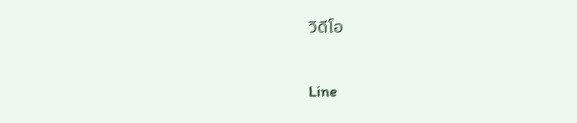วิดีโอ

Line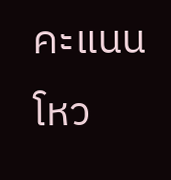คะแนนโหว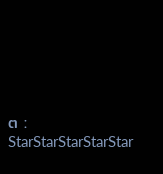ต :
StarStarStarStarStar